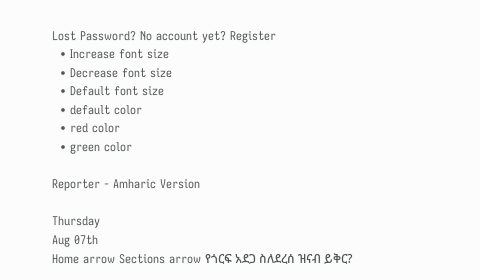Lost Password? No account yet? Register
  • Increase font size
  • Decrease font size
  • Default font size
  • default color
  • red color
  • green color

Reporter - Amharic Version

Thursday
Aug 07th
Home arrow Sections arrow የጎርፍ አደጋ ስለደረሰ ዝናብ ይቅር?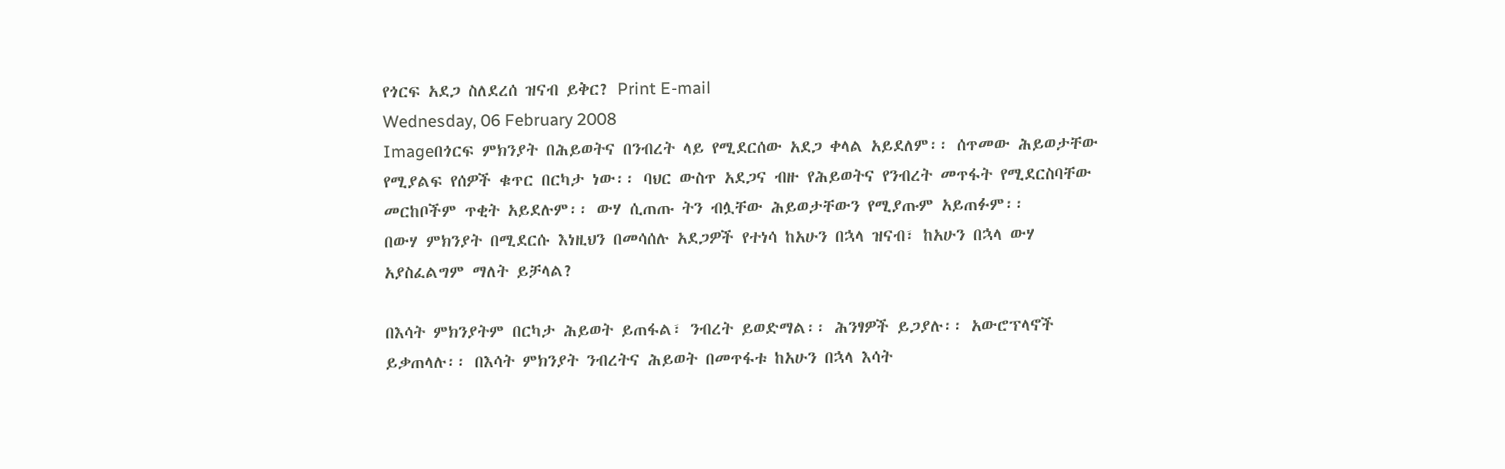የጎርፍ አደጋ ስለደረሰ ዝናብ ይቅር? Print E-mail
Wednesday, 06 February 2008
Imageበጎርፍ ምክንያት በሕይወትና በንብረት ላይ የሚደርሰው አደጋ ቀላል አይደለም፡፡ ሰጥመው ሕይወታቸው የሚያልፍ የሰዎች ቁጥር በርካታ ነው፡፡ ባህር ውስጥ አደጋና ብዙ የሕይወትና የንብረት መጥፋት የሚደርስባቸው መርከቦችም ጥቂት አይደሉም፡፡ ውሃ ሲጠጡ ትን ብሏቸው ሕይወታቸውን የሚያጡም አይጠፉም፡፡
በውሃ ምክንያት በሚደርሱ እነዚህን በመሳሰሉ አደጋዎች የተነሳ ከአሁን በኋላ ዝናብ፣ ከአሁን በኋላ ውሃ አያስፈልግም ማለት ይቻላል?

በእሳት ምክንያትም በርካታ ሕይወት ይጠፋል፣ ንብረት ይወድማል፡፡ ሕንፃዎች ይጋያሉ፡፡ አውሮፕላኖች ይቃጠላሉ፡፡ በእሳት ምክንያት ንብረትና ሕይወት በመጥፋቱ ከአሁን በኋላ እሳት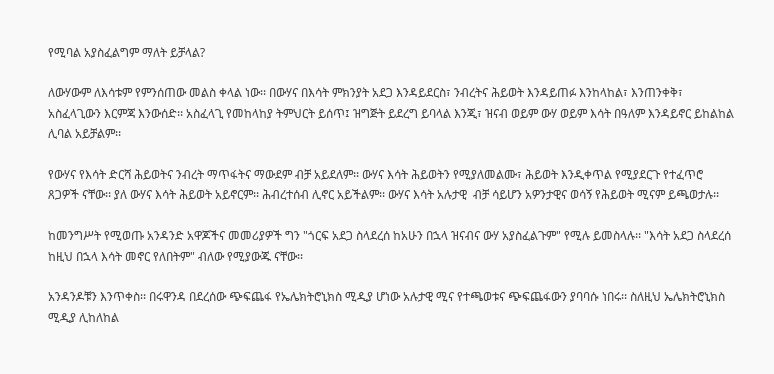የሚባል አያስፈልግም ማለት ይቻላል?

ለውሃውም ለእሳቱም የምንሰጠው መልስ ቀላል ነው፡፡ በውሃና በእሳት ምክንያት አደጋ እንዳይደርስ፣ ንብረትና ሕይወት እንዳይጠፉ እንከላከል፣ እንጠንቀቅ፣ አስፈላጊውን እርምጃ እንውሰድ፡፡ አስፈላጊ የመከላከያ ትምህርት ይሰጥ፤ ዝግጅት ይደረግ ይባላል እንጂ፣ ዝናብ ወይም ውሃ ወይም እሳት በዓለም እንዳይኖር ይከልከል ሊባል አይቻልም፡፡

የውሃና የእሳት ድርሻ ሕይወትና ንብረት ማጥፋትና ማውደም ብቻ አይደለም፡፡ ውሃና እሳት ሕይወትን የሚያለመልሙ፣ ሕይወት እንዲቀጥል የሚያደርጉ የተፈጥሮ ጸጋዎች ናቸው፡፡ ያለ ውሃና እሳት ሕይወት አይኖርም፡፡ ሕብረተሰብ ሊኖር አይችልም፡፡ ውሃና እሳት አሉታዊ  ብቻ ሳይሆን አዎንታዊና ወሳኝ የሕይወት ሚናም ይጫወታሉ፡፡

ከመንግሥት የሚወጡ አንዳንድ አዋጆችና መመሪያዎች ግን "ጎርፍ አደጋ ስላደረሰ ከአሁን በኋላ ዝናብና ውሃ አያስፈልጉም" የሚሉ ይመስላሉ፡፡ "እሳት አደጋ ስላደረሰ ከዚህ በኋላ እሳት መኖር የለበትም" ብለው የሚያውጁ ናቸው፡፡

አንዳንዶቹን እንጥቀስ፡፡ በሩዋንዳ በደረሰው ጭፍጨፋ የኤሌክትሮኒክስ ሚዲያ ሆነው አሉታዊ ሚና የተጫወቱና ጭፍጨፋውን ያባባሱ ነበሩ፡፡ ስለዚህ ኤሌክትሮኒክስ ሚዲያ ሊከለከል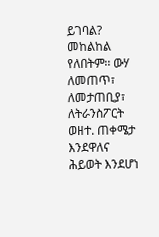ይገባል? መከልከል የለበትም፡፡ ውሃ ለመጠጥ፣ ለመታጠቢያ፣ ለትራንስፖርት ወዘተ. ጠቀሜታ እንደዋለና ሕይወት እንደሆነ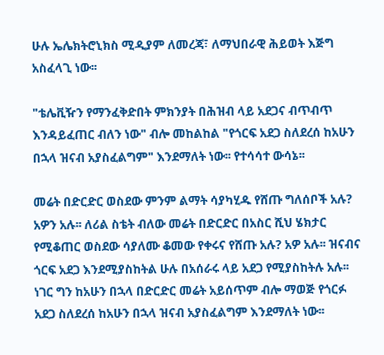ሁሉ ኤሌክትሮኒክስ ሚዲያም ለመረጃ፣ ለማህበራዊ ሕይወት እጅግ አስፈላጊ ነው፡፡

"ቴሌቪዥን የማንፈቅድበት ምክንያት በሕዝብ ላይ አደጋና ብጥብጥ እንዳይፈጠር ብለን ነው" ብሎ መከልከል "የጎርፍ አደጋ ስለደረሰ ከአሁን በኋላ ዝናብ አያስፈልግም" እንደማለት ነው፡፡ የተሳሳተ ውሳኔ፡፡

መሬት በድርድር ወስደው ምንም ልማት ሳያካሂዱ የሸጡ ግለሰቦች አሉ? አዎን አሉ፡፡ ለሪል ስቴት ብለው መሬት በድርድር በአስር ሺህ ሄክታር የሚቆጠር ወስደው ሳያለሙ ቆመው የቀሩና የሸጡ አሉ? አዎ አሉ፡፡ ዝናብና ጎርፍ አደጋ እንደሚያስከትል ሁሉ በአሰራሩ ላይ አደጋ የሚያስከትሉ አሉ፡፡ ነገር ግን ከአሁን በኋላ በድርድር መሬት አይሰጥም ብሎ ማወጅ የጎርፉ አደጋ ስለደረሰ ከአሁን በኋላ ዝናብ አያስፈልግም እንደማለት ነው፡፡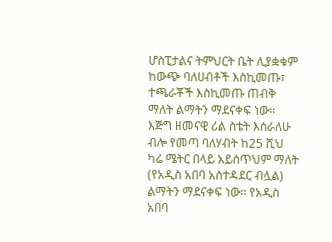ሆስፒታልና ትምህርት ቤት ሊያቋቁም ከውጭ ባለሀብቶች እስኪመጡ፣ ተጫራቾች እስኪመጡ ጠብቅ ማለት ልማትን ማደናቀፍ ነው፡፡ እጅግ ዘመናዊ ሪል ስቴት እሰራለሁ ብሎ የመጣ ባለሃብት ከ25 ሺህ ካሬ ሜትር በላይ አይሰጥህም ማለት (የአዲስ አበባ አስተዳደር ብሏል) ልማትን ማደናቀፍ ነው፡፡ የአዲስ አበባ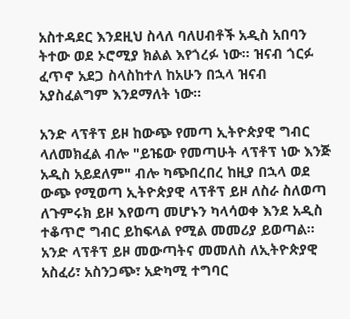አስተዳደር እንደዚህ ስላለ ባለሀብቶች አዲስ አበባን ትተው ወደ ኦሮሚያ ክልል እየጎረፉ ነው፡፡ ዝናብ ጎርፉ ፈጥኖ አደጋ ስላስከተለ ከአሁን በኋላ ዝናብ አያስፈልግም እንደማለት ነው፡፡

አንድ ላፕቶፕ ይዞ ከውጭ የመጣ ኢትዮጵያዊ ግብር ላለመክፈል ብሎ "ይዤው የመጣሁት ላፕቶፕ ነው እንጅ አዲስ አይደለም" ብሎ ካጭበረበረ ከዚያ በኋላ ወደ ውጭ የሚወጣ ኢትዮጵያዊ ላፕቶፕ ይዞ ለስራ ስለወጣ ለጉምሩክ ይዞ እየወጣ መሆኑን ካላሳወቀ እንደ አዲስ ተቆጥሮ ግብር ይከፍላል የሚል መመሪያ ይወጣል፡፡ አንድ ላፕቶፕ ይዞ መውጣትና መመለስ ለኢትዮጵያዊ አስፈሪ፣ አስንጋጭ፣ አድካሚ ተግባር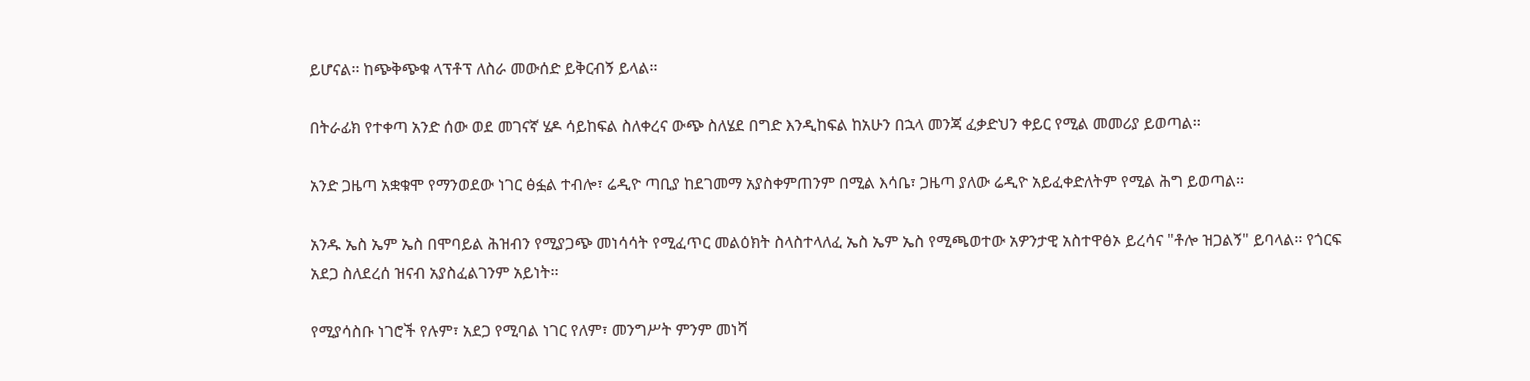ይሆናል፡፡ ከጭቅጭቁ ላፕቶፕ ለስራ መውሰድ ይቅርብኝ ይላል፡፡

በትራፊክ የተቀጣ አንድ ሰው ወደ መገናኛ ሄዶ ሳይከፍል ስለቀረና ውጭ ስለሄደ በግድ እንዲከፍል ከአሁን በኋላ መንጃ ፈቃድህን ቀይር የሚል መመሪያ ይወጣል፡፡

አንድ ጋዜጣ አቋቁሞ የማንወደው ነገር ፅፏል ተብሎ፣ ሬዲዮ ጣቢያ ከደገመማ አያስቀምጠንም በሚል እሳቤ፣ ጋዜጣ ያለው ሬዲዮ አይፈቀድለትም የሚል ሕግ ይወጣል፡፡

አንዱ ኤስ ኤም ኤስ በሞባይል ሕዝብን የሚያጋጭ መነሳሳት የሚፈጥር መልዕክት ስላስተላለፈ ኤስ ኤም ኤስ የሚጫወተው አዎንታዊ አስተዋፅኦ ይረሳና "ቶሎ ዝጋልኝ" ይባላል፡፡ የጎርፍ አደጋ ስለደረሰ ዝናብ አያስፈልገንም አይነት፡፡

የሚያሳስቡ ነገሮች የሉም፣ አደጋ የሚባል ነገር የለም፣ መንግሥት ምንም መነሻ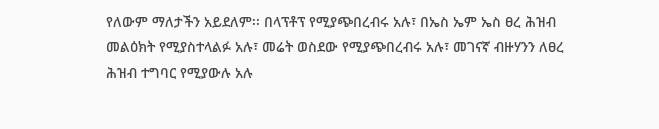የለውም ማለታችን አይደለም፡፡ በላፕቶፕ የሚያጭበረብሩ አሉ፣ በኤስ ኤም ኤስ ፀረ ሕዝብ መልዕክት የሚያስተላልፉ አሉ፣ መሬት ወስደው የሚያጭበረብሩ አሉ፣ መገናኛ ብዙሃንን ለፀረ ሕዝብ ተግባር የሚያውሉ አሉ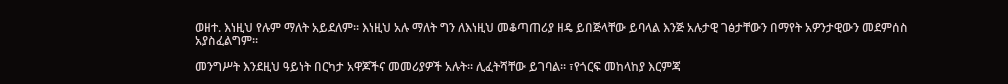ወዘተ. እነዚህ የሉም ማለት አይደለም፡፡ እነዚህ አሉ ማለት ግን ለእነዚህ መቆጣጠሪያ ዘዴ ይበጅላቸው ይባላል እንጅ አሉታዊ ገፅታቸውን በማየት አዎንታዊውን መደምሰስ አያስፈልግም፡፡

መንግሥት እንደዚህ ዓይነት በርካታ አዋጆችና መመሪያዎች አሉት፡፡ ሊፈትሻቸው ይገባል፡፡ ፣የጎርፍ መከላከያ እርምጃ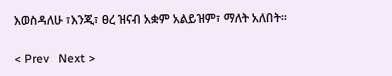እወስዳለሁ ፣እንጂ፣ ፀረ ዝናብ አቋም አልይዝም፣ ማለት አለበት፡፡

< Prev   Next >